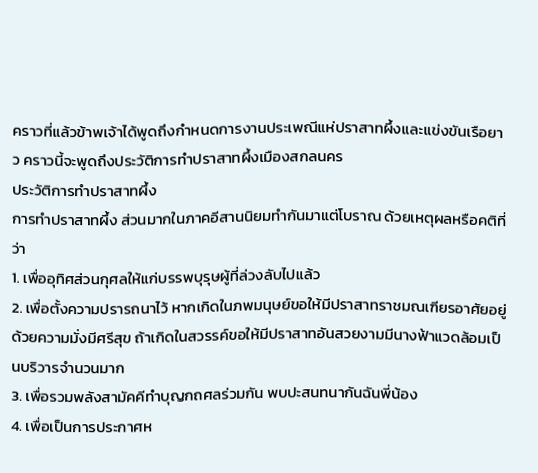คราวที่แล้วข้าพเจ้าได้พูดถึงกำหนดการงานประเพณีแห่ปราสาทผึ้งและแข่งขันเรือยาว คราวนี้จะพูดถึงประวัติการทำปราสาทผึ้งเมืองสกลนคร
ประวัติการทำปราสาทผึ้ง
การทำปราสาทผึ้ง ส่วนมากในภาคอีสานนิยมทำกันมาแต่โบราณ ด้วยเหตุผลหรือคติที่ว่า
1. เพื่ออุทิศส่วนกุศลให้แก่บรรพบุรุษผู้ที่ล่วงลับไปแล้ว
2. เพื่อตั้งความปรารถนาไว้ หากเกิดในภพมนุษย์ขอให้มีปราสาทราชมณเฑียรอาศัยอยู่ด้วยความมั่งมีศรีสุข ถ้าเกิดในสวรรค์ขอให้มีปราสาทอันสวยงามมีนางฟ้าแวดล้อมเป็นบริวารจำนวนมาก
3. เพื่อรวมพลังสามัคคีทำบุญกถศลร่วมกัน พบปะสนทนากันฉันพี่น้อง
4. เพื่อเป็นการประกาศห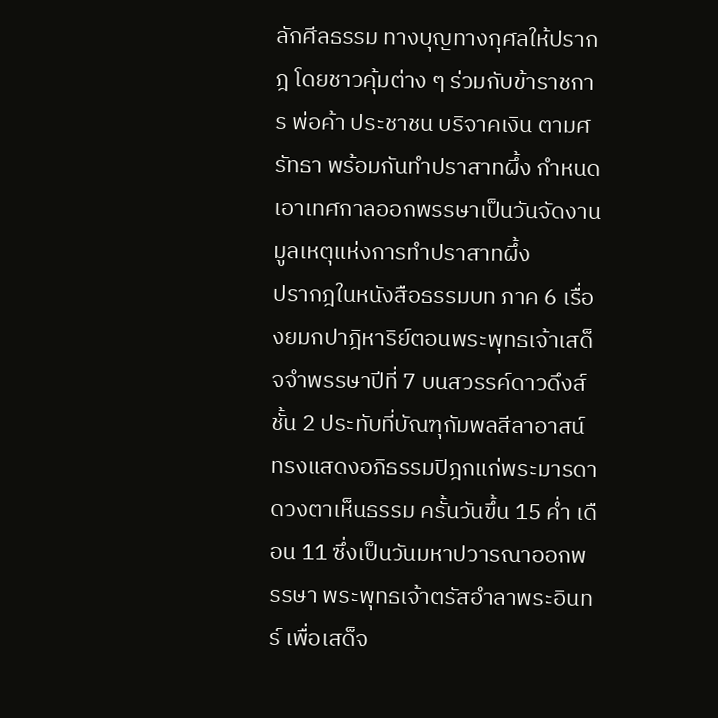ลักศีลธรรม ทางบุญทางกุศลให้ปรากฎ โดยชาวคุ้มต่าง ๆ ร่วมกับข้าราชการ พ่อค้า ประชาชน บริจาคเงิน ตามศรัทธา พร้อมกันทำปราสาทผึ้ง กำหนดเอาเทศกาลออกพรรษาเป็นวันจัดงาน
มูลเหตุแห่งการทำปราสาทผึ้ง
ปรากฎในหนังสือธรรมบท ภาค 6 เรื่องยมกปาฎิหาริย์ตอนพระพุทธเจ้าเสด็จจำพรรษาปีที่ 7 บนสวรรค์ดาวดึงส์ ชั้น 2 ประทับที่บัณฑุกัมพลสีลาอาสน์ ทรงแสดงอภิธรรมปิฎกแก่พระมารดา ดวงตาเห็นธรรม ครั้นวันขึ้น 15 ค่ำ เดือน 11 ซึ่งเป็นวันมหาปวารณาออกพรรษา พระพุทธเจ้าตรัสอำลาพระอินทร์ เพื่อเสด็จ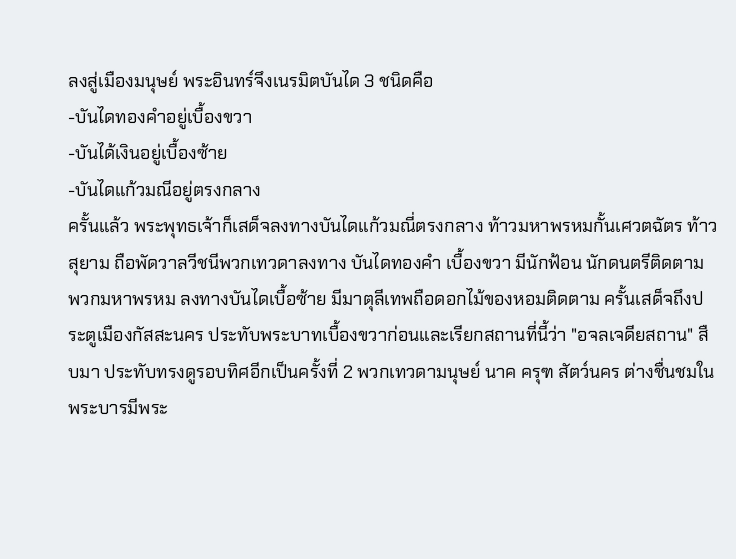ลงสู่เมืองมนุษย์ พระอินทร์จึงเนรมิตบันได 3 ชนิดคือ
-บันไดทองคำอยู่เบื้องขวา
-บันได้เงินอยู่เบื้องซ้าย
-บันไดแก้วมณีอยู่ตรงกลาง
ครั้นแล้ว พระพุทธเจ้าก็เสด็จลงทางบันไดแก้วมณี่ตรงกลาง ท้าวมหาพรหมกั้นเศวตฉัตร ท้าวสุยาม ถือพัดวาลวีชนีพวกเทวดาลงทาง บันไดทองคำ เบื้องขวา มีนักฟ้อน นักดนตรีติดตาม พวกมหาพรหม ลงทางบันไดเบื้อซ้าย มีมาตุลีเทพถือดอกไม้ของหอมติดตาม ครั้นเสด็จถึงประตูเมืองกัสสะนคร ประทับพระบาทเบื้องขวาก่อนและเรียกสถานที่นี้ว่า "อจลเจดียสถาน" สืบมา ประทับทรงดูรอบทิศอีกเป็นครั้งที่ 2 พวกเทวดามนุษย์ นาค ครุฑ สัตว์นคร ต่างชื่นชมในพระบารมีพระ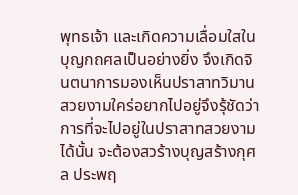พุทธเจ้า และเกิดความเลื่อมใสในบุญกถศลเป็นอย่างยิ่ง จึงเกิดจินตนาการมองเห็นปราสาทวิมานสวยงามใคร่อยากไปอยู่จึงรุ้ชัดว่า การที่จะไปอยู่ในปราสาทสวยงามได้นั้น จะต้องสวร้างบุญสร้างกุศล ประพฤ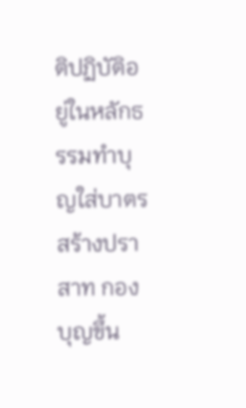ติปฏิบัติอยู่ในหลักธรรมทำบุญใส่บาตรสร้างปราสาท กองบุญขึ้น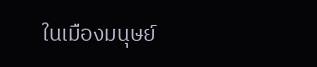ในเมืองมนุษย์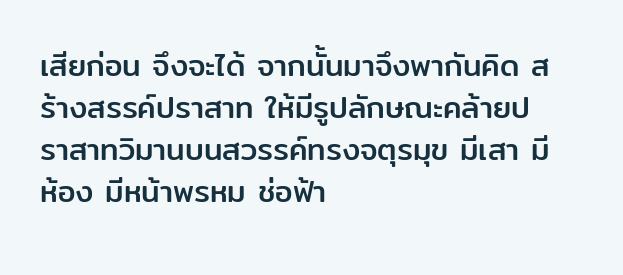เสียก่อน จึงจะได้ จากนั้นมาจึงพากันคิด สร้างสรรค์ปราสาท ให้มีรูปลักษณะคล้ายปราสาทวิมานบนสวรรค์ทรงจตุรมุข มีเสา มีห้อง มีหน้าพรหม ช่อฟ้า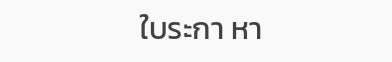ใบระกา หา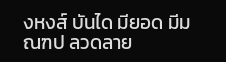งหงส์ บันได มียอด มีมณฑป ลวดลาย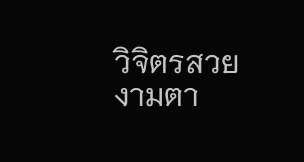วิจิตรสวยงามตา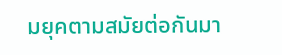มยุคตามสมัยต่อกันมา